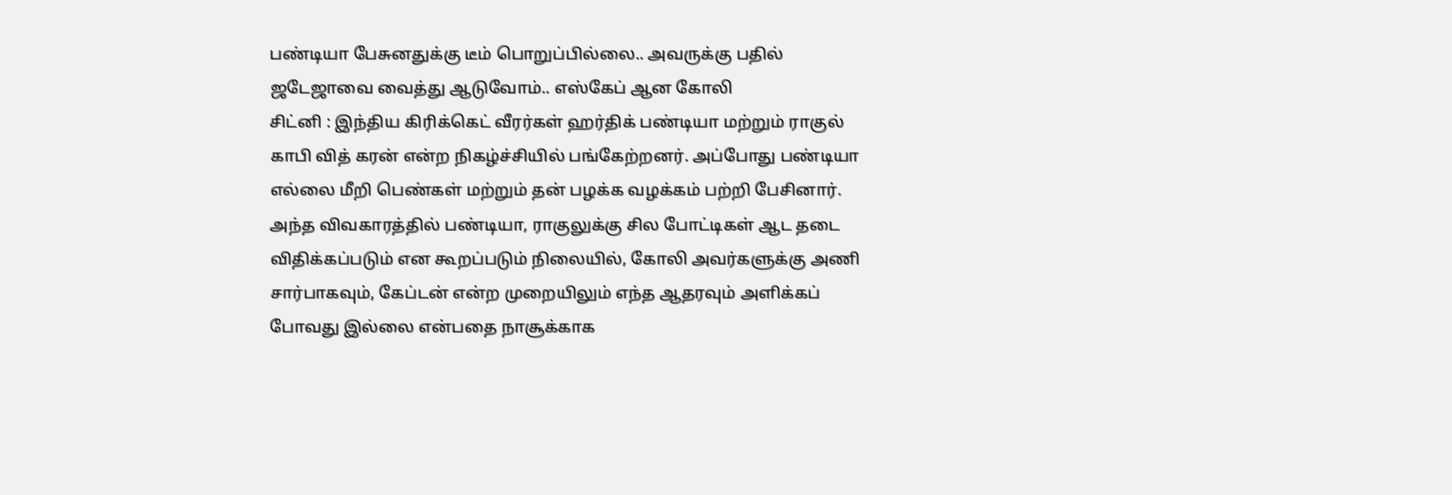பண்டியா பேசுனதுக்கு டீம் பொறுப்பில்லை.. அவருக்கு பதில் ஜடேஜாவை வைத்து ஆடுவோம்.. எஸ்கேப் ஆன கோலி
சிட்னி : இந்திய கிரிக்கெட் வீரர்கள் ஹர்திக் பண்டியா மற்றும் ராகுல் காபி வித் கரன் என்ற நிகழ்ச்சியில் பங்கேற்றனர். அப்போது பண்டியா எல்லை மீறி பெண்கள் மற்றும் தன் பழக்க வழக்கம் பற்றி பேசினார்.
அந்த விவகாரத்தில் பண்டியா, ராகுலுக்கு சில போட்டிகள் ஆட தடை விதிக்கப்படும் என கூறப்படும் நிலையில், கோலி அவர்களுக்கு அணி சார்பாகவும், கேப்டன் என்ற முறையிலும் எந்த ஆதரவும் அளிக்கப் போவது இல்லை என்பதை நாசூக்காக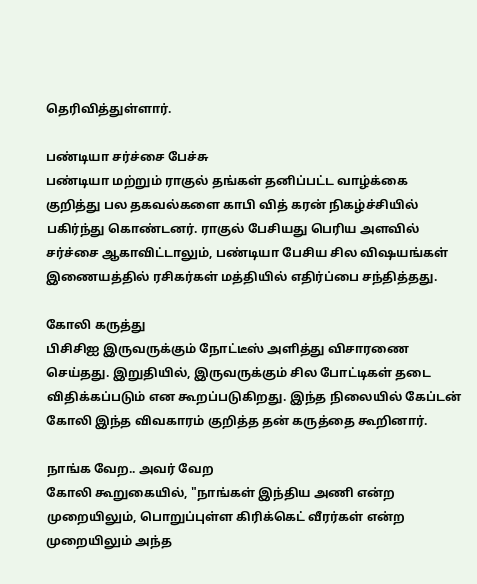தெரிவித்துள்ளார்.

பண்டியா சர்ச்சை பேச்சு
பண்டியா மற்றும் ராகுல் தங்கள் தனிப்பட்ட வாழ்க்கை குறித்து பல தகவல்களை காபி வித் கரன் நிகழ்ச்சியில் பகிர்ந்து கொண்டனர். ராகுல் பேசியது பெரிய அளவில் சர்ச்சை ஆகாவிட்டாலும், பண்டியா பேசிய சில விஷயங்கள் இணையத்தில் ரசிகர்கள் மத்தியில் எதிர்ப்பை சந்தித்தது.

கோலி கருத்து
பிசிசிஐ இருவருக்கும் நோட்டீஸ் அளித்து விசாரணை செய்தது. இறுதியில், இருவருக்கும் சில போட்டிகள் தடை விதிக்கப்படும் என கூறப்படுகிறது. இந்த நிலையில் கேப்டன் கோலி இந்த விவகாரம் குறித்த தன் கருத்தை கூறினார்.

நாங்க வேற.. அவர் வேற
கோலி கூறுகையில், "நாங்கள் இந்திய அணி என்ற முறையிலும், பொறுப்புள்ள கிரிக்கெட் வீரர்கள் என்ற முறையிலும் அந்த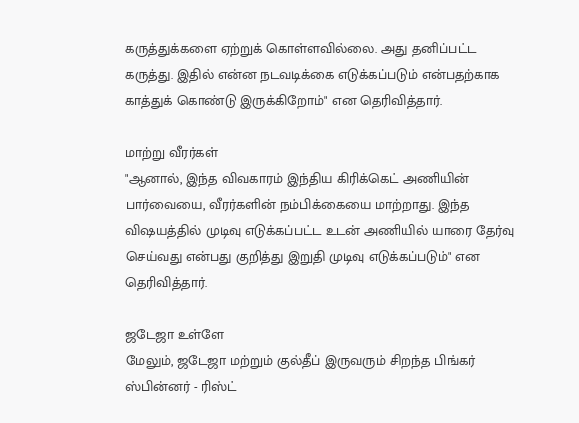கருத்துக்களை ஏற்றுக் கொள்ளவில்லை. அது தனிப்பட்ட கருத்து. இதில் என்ன நடவடிக்கை எடுக்கப்படும் என்பதற்காக காத்துக் கொண்டு இருக்கிறோம்" என தெரிவித்தார்.

மாற்று வீரர்கள்
"ஆனால், இந்த விவகாரம் இந்திய கிரிக்கெட் அணியின் பார்வையை, வீரர்களின் நம்பிக்கையை மாற்றாது. இந்த விஷயத்தில் முடிவு எடுக்கப்பட்ட உடன் அணியில் யாரை தேர்வு செய்வது என்பது குறித்து இறுதி முடிவு எடுக்கப்படும்" என தெரிவித்தார்.

ஜடேஜா உள்ளே
மேலும், ஜடேஜா மற்றும் குல்தீப் இருவரும் சிறந்த பிங்கர் ஸ்பின்னர் - ரிஸ்ட்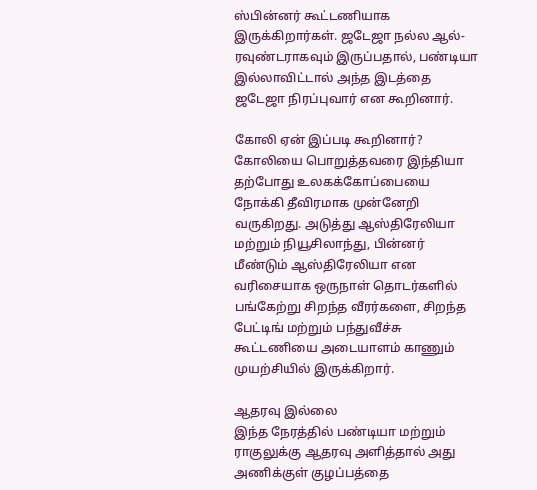ஸ்பின்னர் கூட்டணியாக இருக்கிறார்கள். ஜடேஜா நல்ல ஆல்-ரவுண்டராகவும் இருப்பதால், பண்டியா இல்லாவிட்டால் அந்த இடத்தை ஜடேஜா நிரப்புவார் என கூறினார்.

கோலி ஏன் இப்படி கூறினார்?
கோலியை பொறுத்தவரை இந்தியா தற்போது உலகக்கோப்பையை நோக்கி தீவிரமாக முன்னேறி வருகிறது. அடுத்து ஆஸ்திரேலியா மற்றும் நியூசிலாந்து, பின்னர் மீண்டும் ஆஸ்திரேலியா என வரிசையாக ஒருநாள் தொடர்களில் பங்கேற்று சிறந்த வீரர்களை, சிறந்த பேட்டிங் மற்றும் பந்துவீச்சு கூட்டணியை அடையாளம் காணும் முயற்சியில் இருக்கிறார்.

ஆதரவு இல்லை
இந்த நேரத்தில் பண்டியா மற்றும் ராகுலுக்கு ஆதரவு அளித்தால் அது அணிக்குள் குழப்பத்தை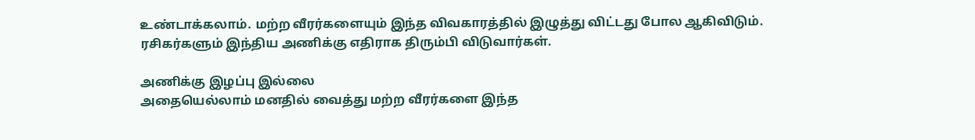உண்டாக்கலாம். மற்ற வீரர்களையும் இந்த விவகாரத்தில் இழுத்து விட்டது போல ஆகிவிடும். ரசிகர்களும் இந்திய அணிக்கு எதிராக திரும்பி விடுவார்கள்.

அணிக்கு இழப்பு இல்லை
அதையெல்லாம் மனதில் வைத்து மற்ற வீரர்களை இந்த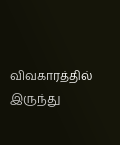விவகாரத்தில் இருந்து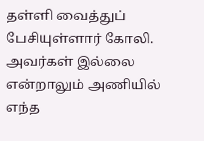தள்ளி வைத்துப் பேசியுள்ளார் கோலி. அவர்கள் இல்லை என்றாலும் அணியில் எந்த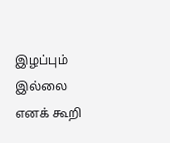இழப்பும் இல்லை எனக் கூறி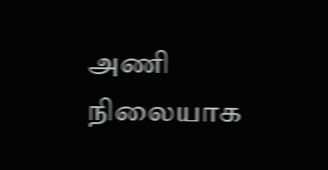அணி நிலையாக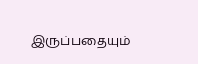இருப்பதையும்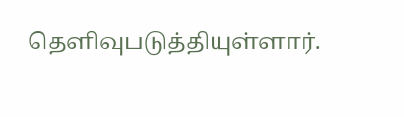தெளிவுபடுத்தியுள்ளார்.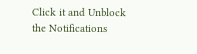Click it and Unblock the Notifications